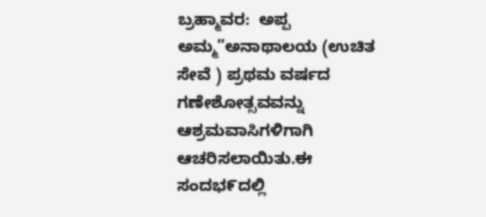ಬ್ರಹ್ಮಾವರ:  ಅಪ್ಪ ಅಮ್ಮ”ಅನಾಥಾಲಯ (ಉಚಿತ ಸೇವೆ ) ಪ್ರಥಮ ವರ್ಷದ ಗಣೇಶೋತ್ಸವವನ್ನು ಆಶ್ರಮವಾಸಿಗಳಿಗಾಗಿ ಆಚರಿಸಲಾಯಿತು.ಈ ಸಂದಭ೯ದಲ್ಲಿ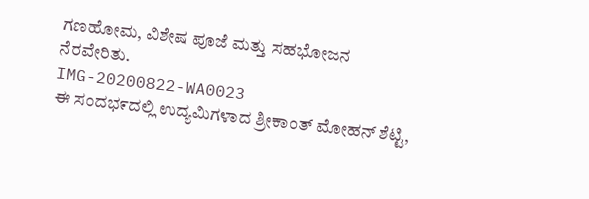ಗಣಹೋಮ, ವಿಶೇಷ ಪೂಜೆ ಮತ್ತು ಸಹಭೋಜನ ನೆರವೇರಿತು.
IMG-20200822-WA0023
ಈ ಸಂದಭ೯ದಲ್ಲಿ ಉದ್ಯಮಿಗಳಾದ ಶ್ರೀಕಾಂತ್ ಮೋಹನ್ ಶೆಟ್ಟಿ,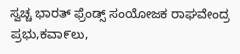ಸ್ವಚ್ಚ ಭಾರತ್ ಫ್ರೆಂಡ್ಸ್ ಸಂಯೋಜಕ ರಾಘವೇಂದ್ರ ಪ್ರಭು,ಕವಾ೯ಲು,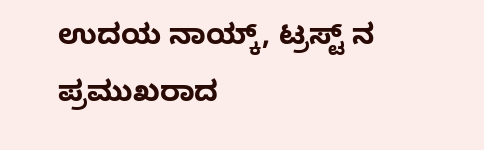ಉದಯ ನಾಯ್ಕ್, ಟ್ರಸ್ಟ್ ನ ಪ್ರಮುಖರಾದ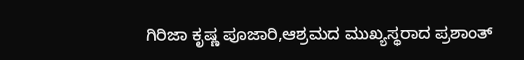ಗಿರಿಜಾ ಕೃಷ್ಣ ಪೂಜಾರಿ,ಆಶ್ರಮದ ಮುಖ್ಯಸ್ಥರಾದ ಪ್ರಶಾಂತ್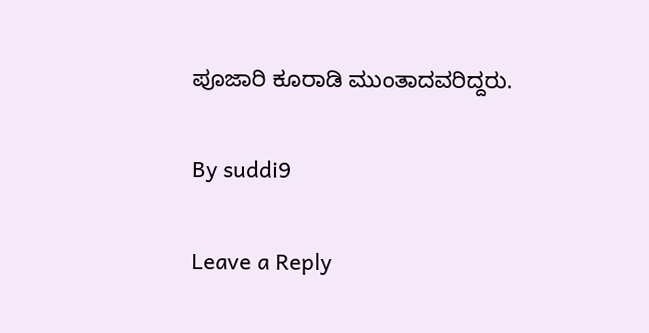ಪೂಜಾರಿ ಕೂರಾಡಿ ಮುಂತಾದವರಿದ್ದರು.

By suddi9

Leave a Reply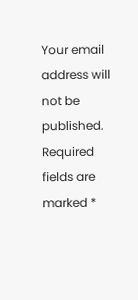Your email address will not be published. Required fields are marked *